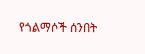የጎልማሶች ሰንበት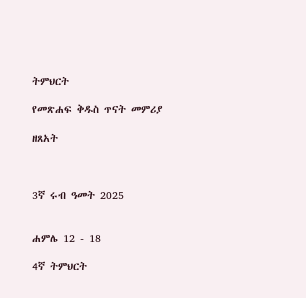ትምህርት

የመጽሐፍ ቅዱስ ጥናት መምሪያ

ዘጸአት



3ኛ ሩብ ዓመት 2025


ሐምሌ 12 - 18

4ኛ ትምህርት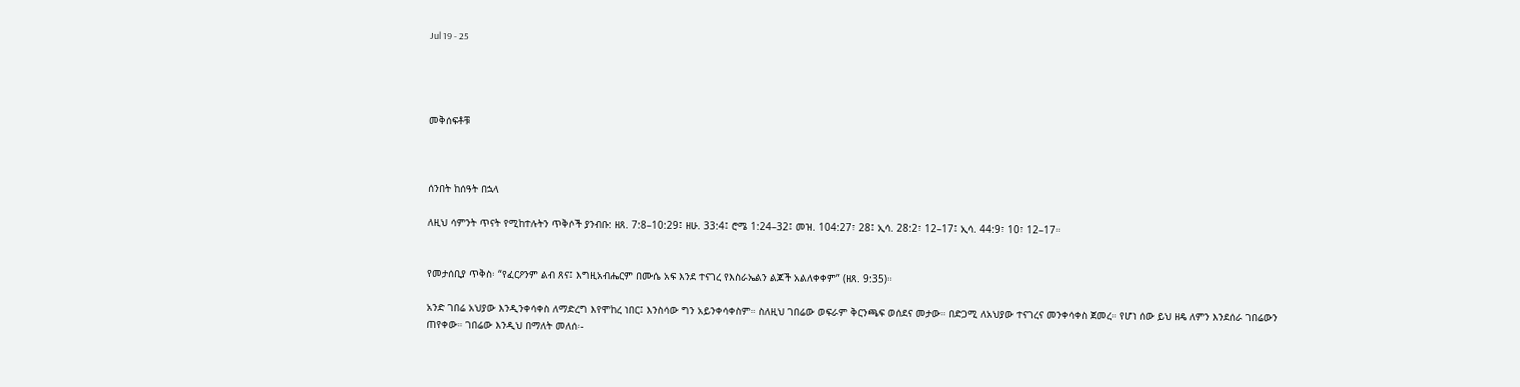Jul 19 - 25




መቅሰፍቶቹ



ሰንበት ከሰዓት በኋላ

ለዚህ ሳምንት ጥናት የሚከተሉትን ጥቅሶች ያንብቡ: ዘጸ. 7:8–10:29፤ ዘሁ. 33:4፤ ሮሜ 1:24–32፤ መዝ. 104:27፣ 28፤ ኢሳ. 28:2፣ 12–17፤ ኢሳ. 44:9፣ 10፣ 12–17።


የመታሰቢያ ጥቅስ፡ “የፈርዖንም ልብ ጸና፤ እግዚአብሔርም በሙሴ አፍ እንደ ተናገረ የእስራኤልን ልጆች አልለቀቀም” (ዘጸ. 9:35)።

አንድ ገበሬ አህያው እንዲንቀሳቀስ ለማድረግ እየሞከረ ነበር፤ እንስሳው ግን አይንቀሳቀስም። ስለዚህ ገበሬው ወፍራም ቅርንጫፍ ወሰደና መታው። በድጋሚ ለአህያው ተናገረና መንቀሳቀስ ጀመረ። የሆነ ሰው ይህ ዘዴ ለምን እንደሰራ ገበሬውን ጠየቀው። ገበሬው እንዲህ በማለት መለሰ፡-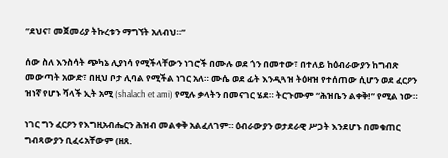“ደህና፣ መጀመሪያ ትኩረቱን ማግኘት አለብህ።”

ሰው ስለ እንስሳት ጭካኔ ሊያነሳ የሚችላቸውን ነገሮች በሙሉ ወደ ጎን በመተው፣ በተለይ ከዕብራውያን ከግብጽ መውጣት አውድ፣ በዚህ ቦታ ሊባል የሚችል ነገር አለ። ሙሴ ወደ ፊት እንዲጓዝ ትዕዛዝ የተሰጠው ሲሆን ወደ ፈርዖን ዝነኛ የሆኑ ሻላች ኢት አሚ (shalach et ami) የሚሉ ቃላትን በመናገር ሄደ። ትርጉሙም “ሕዝቤን ልቀቅ!” የሚል ነው።

ነገር ግን ፈርዖን የእግዚአብሔርን ሕዝብ መልቀቅ አልፈለገም። ዕብራውያን ወታደራዊ ሥጋት እንደሆኑ በመቁጠር ግብጻውያን ቢፈሩአቸውም (ዘጸ.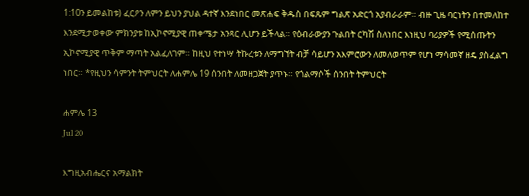1:10ን ይመልከቱ) ፈርዖን ለምን ይህን ያህል ዳተኛ እንደነበር መጽሐፍ ቅዱስ በፍጹም ግልጽ አድርጎ አያብራራም። ብዙ ጊዜ ባርነትን በተመለከተ እንደሚታወቀው ምክንያቱ ከኢኮኖሚያዊ ጠቀሜታ አንጻር ሊሆን ይችላል። የዕብራውያን ጉልበት ርካሽ ስለነበር እነዚህ ባሪያዎች የሚሰጡትን ኢኮኖሚያዊ ጥቅም ማጣት አልፈለገም። ከዚህ የተነሣ ትኩረቱን ለማግኘት ብቻ ሳይሆን አእምሮውን ለመለወጥም የሆነ ማሳመኛ ዘዴ ያስፈልግ ነበር። *የዚህን ሳምንት ትምህርት ለሐምሌ 19 ሰንበት ለመዘጋጀት ያጥኑ። የጎልማሶች ሰንበት ትምህርት

ሐምሌ 13
Jul 20

እግዚአብሔርና አማልክት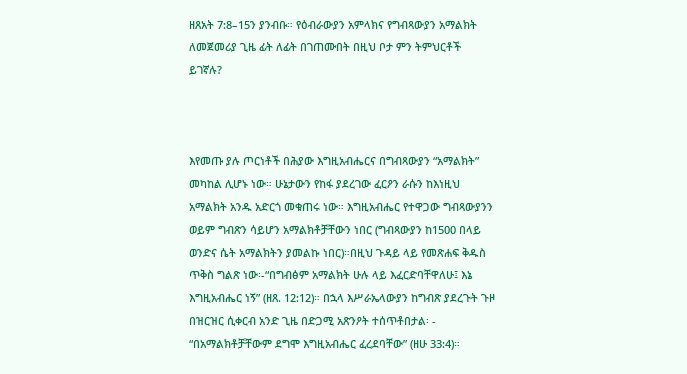ዘጸአት 7:8–15ን ያንብቡ። የዕብራውያን አምላክና የግብጻውያን አማልክት ለመጀመሪያ ጊዜ ፊት ለፊት በገጠሙበት በዚህ ቦታ ምን ትምህርቶች ይገኛሉ?



እየመጡ ያሉ ጦርነቶች በሕያው እግዚአብሔርና በግብጻውያን “አማልክት” መካከል ሊሆኑ ነው። ሁኔታውን የከፋ ያደረገው ፈርዖን ራሱን ከእነዚህ አማልክት አንዱ አድርጎ መቁጠሩ ነው። እግዚአብሔር የተዋጋው ግብጻውያንን ወይም ግብጽን ሳይሆን አማልክቶቻቸውን ነበር (ግብጻውያን ከ1500 በላይ ወንድና ሴት አማልክትን ያመልኩ ነበር)።በዚህ ጉዳይ ላይ የመጽሐፍ ቅዱስ ጥቅስ ግልጽ ነው፡-“በግብፅም አማልክት ሁሉ ላይ እፈርድባቸዋለሁ፤ እኔ እግዚአብሔር ነኝ” (ዘጸ. 12:12)። በኋላ እሥራኤላውያን ከግብጽ ያደረጉት ጉዞ በዝርዝር ሲቀርብ አንድ ጊዜ በድጋሚ አጽንዖት ተሰጥቶበታል፡ - “በአማልክቶቻቸውም ደግሞ እግዚአብሔር ፈረደባቸው” (ዘሁ 33:4)።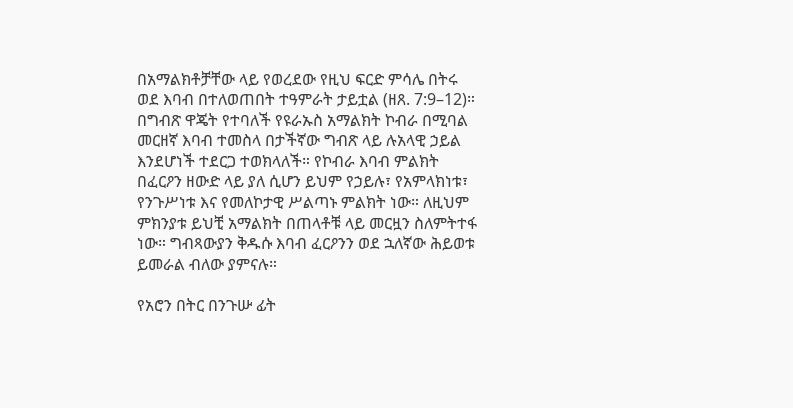በአማልክቶቻቸው ላይ የወረደው የዚህ ፍርድ ምሳሌ በትሩ ወደ እባብ በተለወጠበት ተዓምራት ታይቷል (ዘጸ. 7:9–12)። በግብጽ ዋጄት የተባለች የዩራኡስ አማልክት ኮብራ በሚባል መርዘኛ እባብ ተመስላ በታችኛው ግብጽ ላይ ሉአላዊ ኃይል እንደሆነች ተደርጋ ተወክላለች። የኮብራ እባብ ምልክት በፈርዖን ዘውድ ላይ ያለ ሲሆን ይህም የኃይሉ፣ የአምላክነቱ፣ የንጉሥነቱ እና የመለኮታዊ ሥልጣኑ ምልክት ነው። ለዚህም ምክንያቱ ይህቺ አማልክት በጠላቶቹ ላይ መርዟን ስለምትተፋ ነው። ግብጻውያን ቅዱሱ እባብ ፈርዖንን ወደ ኋለኛው ሕይወቱ ይመራል ብለው ያምናሉ።

የአሮን በትር በንጉሡ ፊት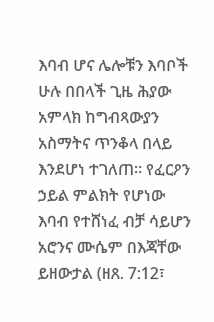እባብ ሆና ሌሎቹን እባቦች ሁሉ በበላች ጊዜ ሕያው አምላክ ከግብጻውያን አስማትና ጥንቆላ በላይ እንደሆነ ተገለጠ። የፈርዖን ኃይል ምልክት የሆነው እባብ የተሸነፈ ብቻ ሳይሆን አሮንና ሙሴም በእጃቸው ይዘውታል (ዘጸ. 7:12፣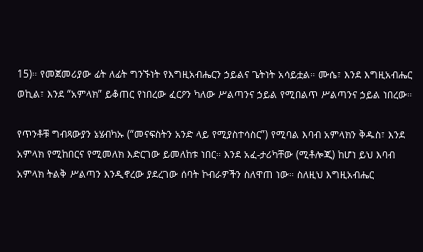15)። የመጀመሪያው ፊት ለፊት ግንኙነት የእግዚአብሔርን ኃይልና ጌትነት አሳይቷል። ሙሴ፣ እንደ እግዚአብሔር ወኪል፣ እንደ “አምላክ” ይቆጠር የነበረው ፈርዖን ካለው ሥልጣንና ኃይል የሚበልጥ ሥልጣንና ኃይል ነበረው።

የጥንቶቹ ግብጻውያን ኔሄብካኡ (“መናፍስትን አንድ ላይ የሚያስተሳስር”) የሚባል እባብ አምላክን ቅዱስ፣ እንደ አምላክ የሚከበርና የሚመለክ እድርገው ይመለከቱ ነበር። እንደ አፈ-ታሪካቸው (ሚቶሎጂ) ከሆነ ይህ እባብ አምላክ ትልቅ ሥልጣን እንዲኖረው ያደረገው ሰባት ኮብራዎችን ስለዋጠ ነው። ስለዚህ እግዚአብሔር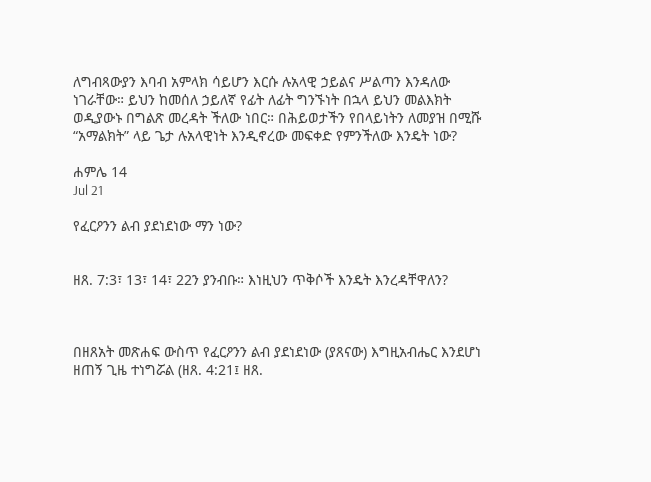ለግብጻውያን እባብ አምላክ ሳይሆን እርሱ ሉአላዊ ኃይልና ሥልጣን እንዳለው ነገራቸው። ይህን ከመሰለ ኃይለኛ የፊት ለፊት ግንኙነት በኋላ ይህን መልእክት ወዲያውኑ በግልጽ መረዳት ችለው ነበር። በሕይወታችን የበላይነትን ለመያዝ በሚሹ “አማልክት” ላይ ጌታ ሉአላዊነት እንዲኖረው መፍቀድ የምንችለው እንዴት ነው?

ሐምሌ 14
Jul 21

የፈርዖንን ልብ ያደነደነው ማን ነው?


ዘጸ. 7:3፣ 13፣ 14፣ 22ን ያንብቡ። እነዚህን ጥቅሶች እንዴት እንረዳቸዋለን?



በዘጸአት መጽሐፍ ውስጥ የፈርዖንን ልብ ያደነደነው (ያጸናው) እግዚአብሔር እንደሆነ ዘጠኝ ጊዜ ተነግሯል (ዘጸ. 4:21፤ ዘጸ.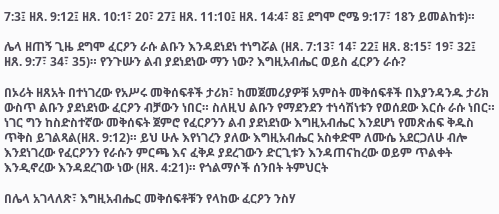7:3፤ ዘጸ. 9:12፤ ዘጸ. 10:1፣ 20፣ 27፤ ዘጸ. 11:10፤ ዘጸ. 14:4፣ 8፤ ደግሞ ሮሜ 9:17፣ 18ን ይመልከቱ)።

ሌላ ዘጠኝ ጊዜ ደግሞ ፈርዖን ራሱ ልቡን እንዳደነደነ ተነግሯል (ዘጸ. 7:13፣ 14፣ 22፤ ዘጸ. 8:15፣ 19፣ 32፤ ዘጸ. 9:7፣ 34፣ 35)። የንጉሡን ልብ ያደነደነው ማን ነው? እግዚአብሔር ወይስ ፈርዖን ራሱ?

በኦሪት ዘጸአት በተነገረው የአሥሩ መቅሰፍቶች ታሪክ፣ ከመጀመሪያዎቹ አምስት መቅሰፍቶች በእያንዳንዱ ታሪክ ውስጥ ልቡን ያደነደነው ፈርዖን ብቻውን ነበር። ስለዚህ ልቡን የማደንደን ተነሳሽነቱን የወሰደው እርሱ ራሱ ነበር። ነገር ግን ከስድስተኛው መቅሰፍት ጀምሮ የፈርዖንን ልብ ያደነደነው እግዚአብሔር እንደሆነ የመጽሐፍ ቅዱስ ጥቅስ ይገልጻል(ዘጸ. 9:12)። ይህ ሁሉ እየነገረን ያለው እግዚአብሔር አስቀድሞ ለሙሴ አደርጋለሁ ብሎ እንደነገረው የፈርዖንን የራሱን ምርጫ እና ፈቅዶ ያደረገውን ድርጊቱን እንዳጠናከረው ወይም ጥልቀት እንዲኖረው እንዳደረገው ነው (ዘጸ. 4:21)። የጎልማሶች ሰንበት ትምህርት

በሌላ አገላለጽ፣ እግዚአብሔር መቅሰፍቶቹን የላከው ፈርዖን ንስሃ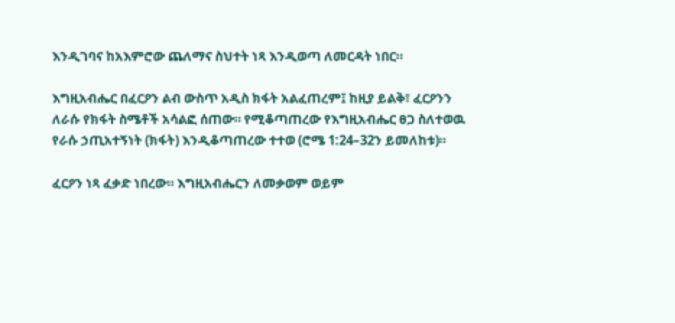እንዲገባና ከአእምሮው ጨለማና ስህተት ነጻ እንዲወጣ ለመርዳት ነበር።

እግዚአብሔር በፈርዖን ልብ ውስጥ አዲስ ክፋት አልፈጠረም፤ ከዚያ ይልቅ፣ ፈርዖንን ለራሱ የክፋት ስሜቶች አሳልፎ ሰጠው። የሚቆጣጠረው የእግዚአብሔር ፀጋ ስለተወዉ የራሱ ኃጢአተኝነት (ክፋት) እንዲቆጣጠረው ተተወ (ሮሜ 1:24–32ን ይመለከቱ)።

ፈርዖን ነጻ ፈቃድ ነበረው። እግዚአብሔርን ለመቃወም ወይም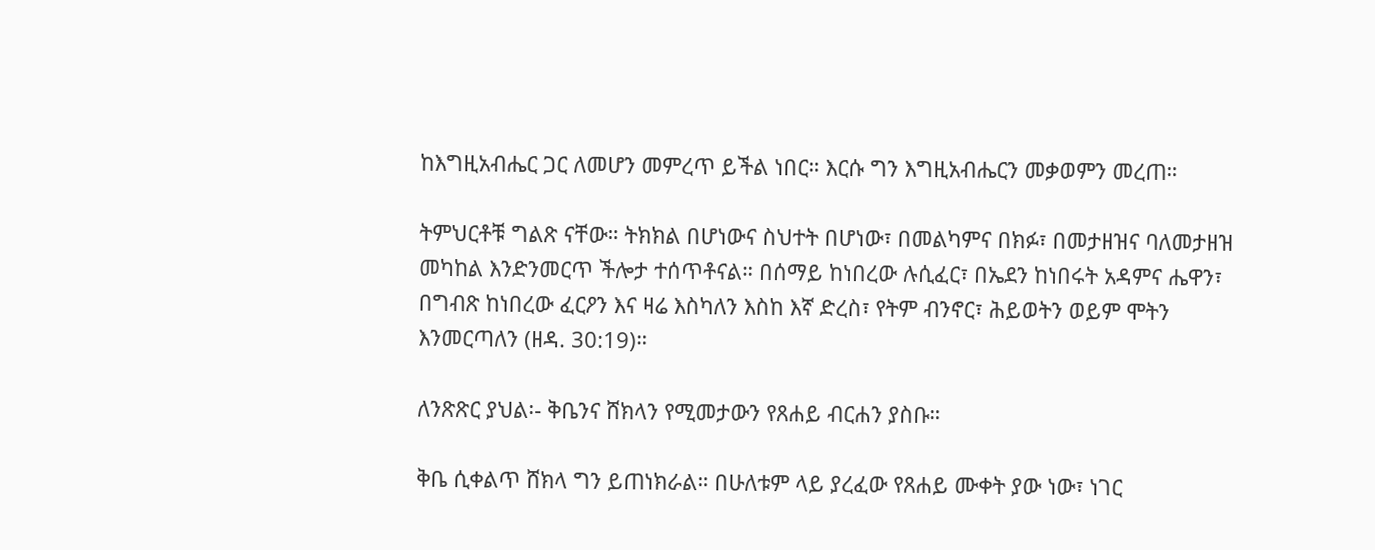ከእግዚአብሔር ጋር ለመሆን መምረጥ ይችል ነበር። እርሱ ግን እግዚአብሔርን መቃወምን መረጠ።

ትምህርቶቹ ግልጽ ናቸው። ትክክል በሆነውና ስህተት በሆነው፣ በመልካምና በክፉ፣ በመታዘዝና ባለመታዘዝ መካከል እንድንመርጥ ችሎታ ተሰጥቶናል። በሰማይ ከነበረው ሉሲፈር፣ በኤደን ከነበሩት አዳምና ሔዋን፣ በግብጽ ከነበረው ፈርዖን እና ዛሬ እስካለን እስከ እኛ ድረስ፣ የትም ብንኖር፣ ሕይወትን ወይም ሞትን እንመርጣለን (ዘዳ. 30:19)።

ለንጽጽር ያህል፡- ቅቤንና ሸክላን የሚመታውን የጸሐይ ብርሐን ያስቡ።

ቅቤ ሲቀልጥ ሸክላ ግን ይጠነክራል። በሁለቱም ላይ ያረፈው የጸሐይ ሙቀት ያው ነው፣ ነገር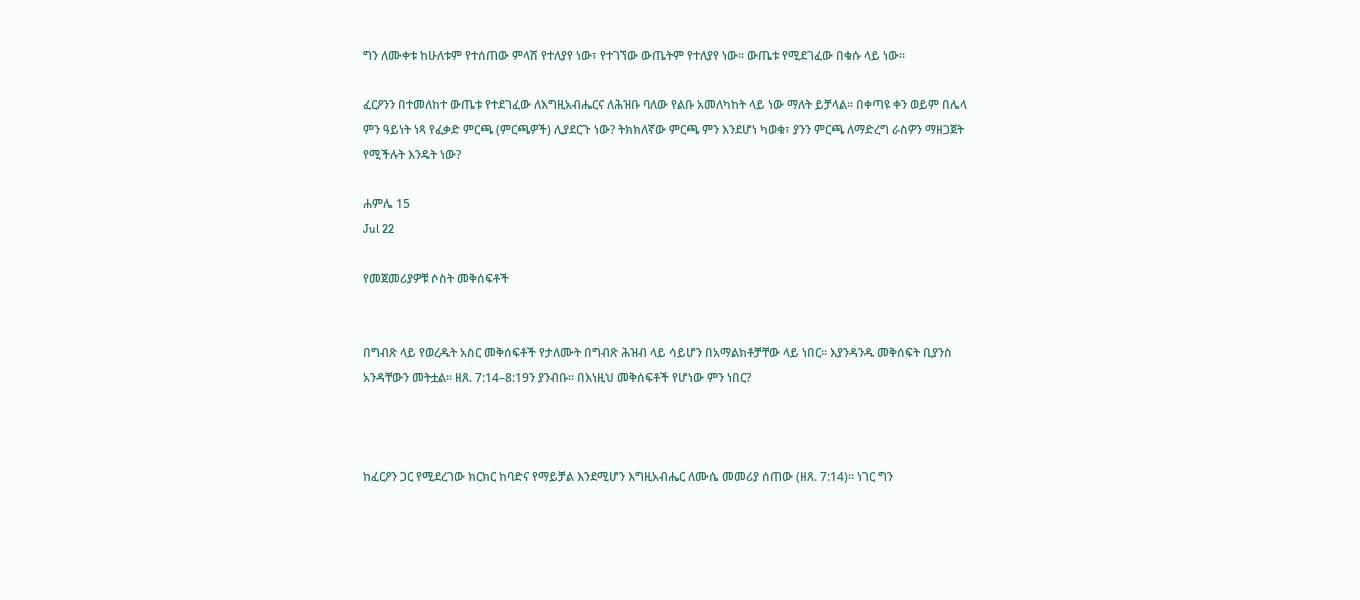ግን ለሙቀቱ ከሁለቱም የተሰጠው ምላሽ የተለያየ ነው፣ የተገኘው ውጤትም የተለያየ ነው። ውጤቱ የሚደገፈው በቁሱ ላይ ነው።

ፈርዖንን በተመለከተ ውጤቱ የተደገፈው ለእግዚአብሔርና ለሕዝቡ ባለው የልቡ አመለካከት ላይ ነው ማለት ይቻላል። በቀጣዩ ቀን ወይም በሌላ ምን ዓይነት ነጻ የፈቃድ ምርጫ (ምርጫዎች) ሊያደርጉ ነው? ትክክለኛው ምርጫ ምን እንደሆነ ካወቁ፣ ያንን ምርጫ ለማድረግ ራስዎን ማዘጋጀት የሚችሉት እንዴት ነው?

ሐምሌ 15
Jul 22

የመጀመሪያዎቹ ሶስት መቅሰፍቶች


በግብጽ ላይ የወረዱት አስር መቅሰፍቶች የታለሙት በግብጽ ሕዝብ ላይ ሳይሆን በአማልክቶቻቸው ላይ ነበር። እያንዳንዱ መቅሰፍት ቢያንስ አንዳቸውን መትቷል። ዘጸ. 7:14–8:19ን ያንብቡ። በእነዚህ መቅሰፍቶች የሆነው ምን ነበር?



ከፈርዖን ጋር የሚደረገው ክርክር ከባድና የማይቻል እንደሚሆን እግዚአብሔር ለሙሴ መመሪያ ሰጠው (ዘጸ. 7:14)። ነገር ግን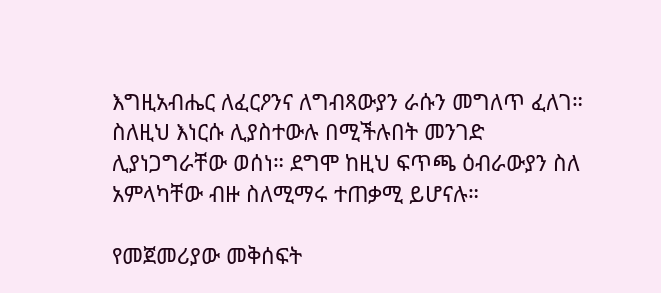እግዚአብሔር ለፈርዖንና ለግብጻውያን ራሱን መግለጥ ፈለገ። ስለዚህ እነርሱ ሊያስተውሉ በሚችሉበት መንገድ ሊያነጋግራቸው ወሰነ። ደግሞ ከዚህ ፍጥጫ ዕብራውያን ስለ አምላካቸው ብዙ ስለሚማሩ ተጠቃሚ ይሆናሉ።

የመጀመሪያው መቅሰፍት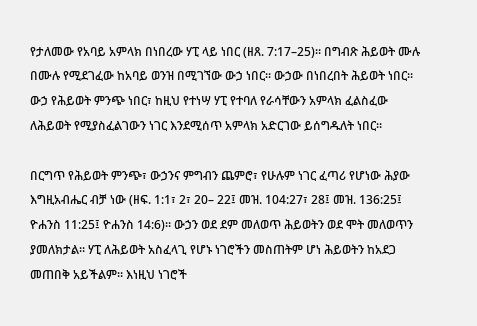የታለመው የአባይ አምላክ በነበረው ሃፒ ላይ ነበር (ዘጸ. 7:17–25)። በግብጽ ሕይወት ሙሉ በሙሉ የሚደገፈው ከአባይ ወንዝ በሚገኘው ውኃ ነበር። ውኃው በነበረበት ሕይወት ነበር። ውኃ የሕይወት ምንጭ ነበር፣ ከዚህ የተነሣ ሃፒ የተባለ የራሳቸውን አምላክ ፈልስፈው ለሕይወት የሚያስፈልገውን ነገር እንደሚሰጥ አምላክ አድርገው ይሰግዱለት ነበር።

በርግጥ የሕይወት ምንጭ፣ ውኃንና ምግብን ጨምሮ፣ የሁሉም ነገር ፈጣሪ የሆነው ሕያው እግዚአብሔር ብቻ ነው (ዘፍ. 1:1፣ 2፣ 20– 22፤ መዝ. 104:27፣ 28፤ መዝ. 136:25፤ ዮሐንስ 11:25፤ ዮሐንስ 14:6)። ውኃን ወደ ደም መለወጥ ሕይወትን ወደ ሞት መለወጥን ያመለክታል። ሃፒ ለሕይወት አስፈላጊ የሆኑ ነገሮችን መስጠትም ሆነ ሕይወትን ከአደጋ መጠበቅ አይችልም። እነዚህ ነገሮች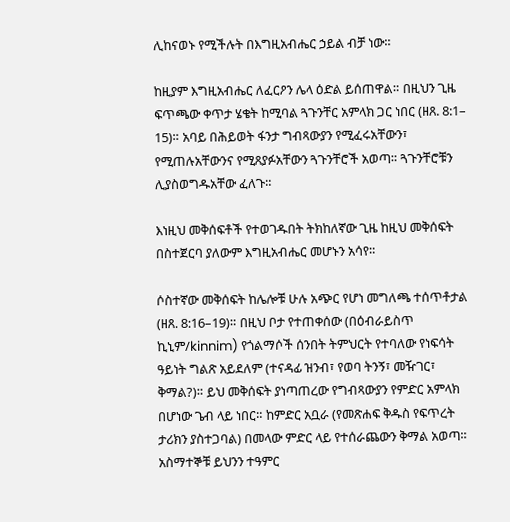ሊከናወኑ የሚችሉት በእግዚአብሔር ኃይል ብቻ ነው።

ከዚያም እግዚአብሔር ለፈርዖን ሌላ ዕድል ይሰጠዋል። በዚህን ጊዜ ፍጥጫው ቀጥታ ሄቄት ከሚባል ጓጉንቸር አምላክ ጋር ነበር (ዘጸ. 8:1– 15)። አባይ በሕይወት ፋንታ ግብጻውያን የሚፈሩአቸውን፣ የሚጠሉአቸውንና የሚጸያፉአቸውን ጓጉንቸሮች አወጣ። ጓጉንቸሮቹን ሊያስወግዱአቸው ፈለጉ።

እነዚህ መቅሰፍቶች የተወገዱበት ትክከለኛው ጊዜ ከዚህ መቅሰፍት በስተጀርባ ያለውም እግዚአብሔር መሆኑን አሳየ።

ሶስተኛው መቅሰፍት ከሌሎቹ ሁሉ አጭር የሆነ መግለጫ ተሰጥቶታል (ዘጸ. 8:16–19)። በዚህ ቦታ የተጠቀሰው (በዕብራይስጥ ኪኒም/kinnim) የጎልማሶች ሰንበት ትምህርት የተባለው የነፍሳት ዓይነት ግልጽ አይደለም (ተናዳፊ ዝንብ፣ የወባ ትንኝ፣ መዥገር፣ ቅማል?)። ይህ መቅሰፍት ያነጣጠረው የግብጻውያን የምድር አምላክ በሆነው ጌብ ላይ ነበር። ከምድር አቧራ (የመጽሐፍ ቅዱስ የፍጥረት ታሪክን ያስተጋባል) በመላው ምድር ላይ የተሰራጨውን ቅማል አወጣ። አስማተኞቹ ይህንን ተዓምር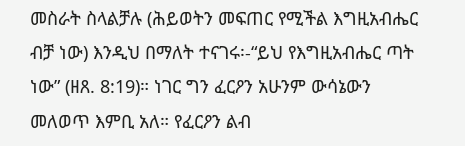መስራት ስላልቻሉ (ሕይወትን መፍጠር የሚችል እግዚአብሔር ብቻ ነው) እንዲህ በማለት ተናገሩ፡-“ይህ የእግዚአብሔር ጣት ነው” (ዘጸ. 8:19)። ነገር ግን ፈርዖን አሁንም ውሳኔውን መለወጥ እምቢ አለ። የፈርዖን ልብ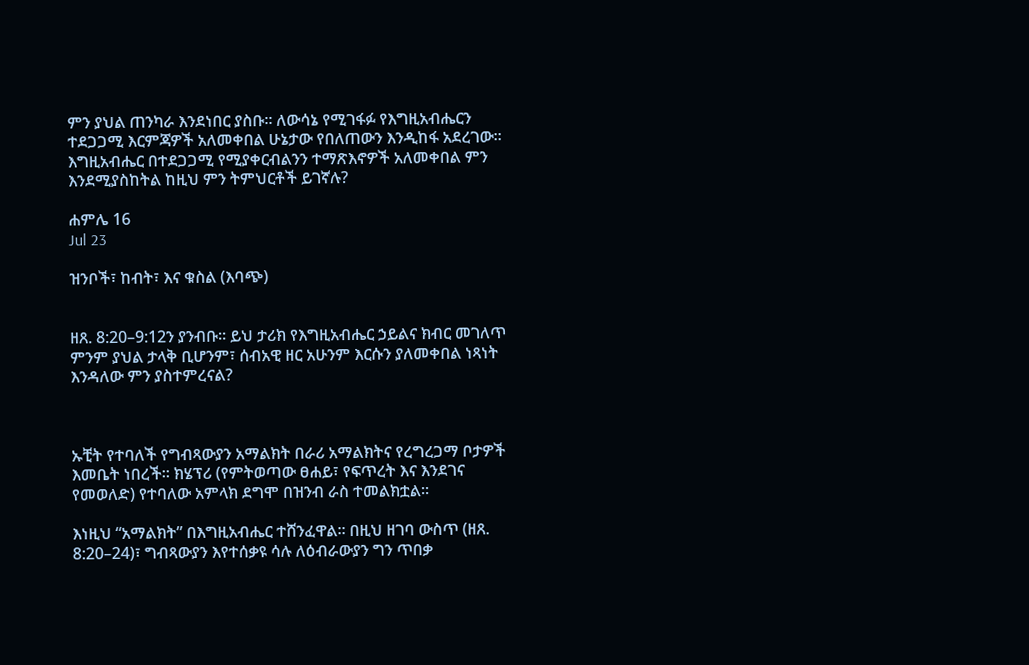ምን ያህል ጠንካራ እንደነበር ያስቡ። ለውሳኔ የሚገፋፉ የእግዚአብሔርን ተደጋጋሚ እርምጃዎች አለመቀበል ሁኔታው የበለጠውን እንዲከፋ አደረገው። እግዚአብሔር በተደጋጋሚ የሚያቀርብልንን ተማጽእኖዎች አለመቀበል ምን እንደሚያስከትል ከዚህ ምን ትምህርቶች ይገኛሉ?

ሐምሌ 16
Jul 23

ዝንቦች፣ ከብት፣ እና ቁስል (እባጭ)


ዘጸ. 8:20–9:12ን ያንብቡ። ይህ ታሪክ የእግዚአብሔር ኃይልና ክብር መገለጥ ምንም ያህል ታላቅ ቢሆንም፣ ሰብአዊ ዘር አሁንም እርሱን ያለመቀበል ነጻነት እንዳለው ምን ያስተምረናል?



ኡቺት የተባለች የግብጻውያን አማልክት በራሪ አማልክትና የረግረጋማ ቦታዎች እመቤት ነበረች። ክሄፕሪ (የምትወጣው ፀሐይ፣ የፍጥረት እና እንደገና የመወለድ) የተባለው አምላክ ደግሞ በዝንብ ራስ ተመልክቷል።

እነዚህ “አማልክት” በእግዚአብሔር ተሸንፈዋል። በዚህ ዘገባ ውስጥ (ዘጸ. 8:20–24)፣ ግብጻውያን እየተሰቃዩ ሳሉ ለዕብራውያን ግን ጥበቃ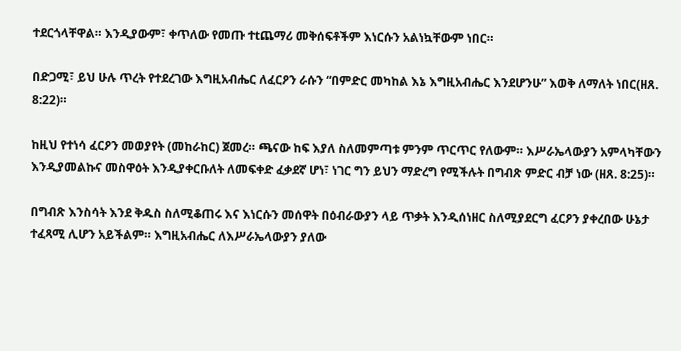ተደርጎላቸዋል። እንዲያውም፣ ቀጥለው የመጡ ተtጨማሪ መቅሰፍቶችም እነርሱን አልነኳቸውም ነበር።

በድጋሚ፣ ይህ ሁሉ ጥረት የተደረገው እግዚአብሔር ለፈርዖን ራሱን “በምድር መካከል እኔ እግዚአብሔር እንደሆንሁ” እወቅ ለማለት ነበር(ዘጸ. 8:22)።

ከዚህ የተነሳ ፈርዖን መወያየት (መከራከር) ጀመረ። ጫናው ከፍ እያለ ስለመምጣቱ ምንም ጥርጥር የለውም። እሥራኤላውያን አምላካቸውን እንዲያመልኩና መስዋዕት እንዲያቀርቡለት ለመፍቀድ ፈቃደኛ ሆነ፣ ነገር ግን ይህን ማድረግ የሚችሉት በግብጽ ምድር ብቻ ነው (ዘጸ. 8:25)።

በግብጽ እንስሳት እንደ ቅዱስ ስለሚቆጠሩ እና እነርሱን መሰዋት በዕብራውያን ላይ ጥቃት እንዲሰነዘር ስለሚያደርግ ፈርዖን ያቀረበው ሁኔታ ተፈጻሚ ሊሆን አይችልም። እግዚአብሔር ለእሥራኤላውያን ያለው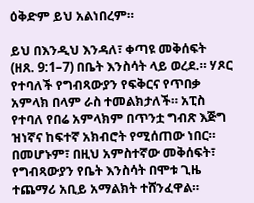ዕቅድም ይህ አልነበረም።

ይህ በእንዲህ እንዳለ፣ ቀጣዩ መቅሰፍት (ዘጸ. 9:1–7) በቤት እንስሳት ላይ ወረደ.። ሃጾር የተባለች የግብጻውያን የፍቅርና የጥበቃ አምላክ በላም ራስ ተመልክታለች። አፒስ የተባለ የበሬ አምላክም በጥንቷ ግብጽ እጅግ ዝነኛና ከፍተኛ አክብሮት የሚሰጠው ነበር። በመሆኑም፣ በዚህ አምስተኛው መቅሰፍት፣ የግብጻውያን የቤት እንስሳት በሞቱ ጊዜ ተጨማሪ አቢይ አማልክት ተሸንፈዋል።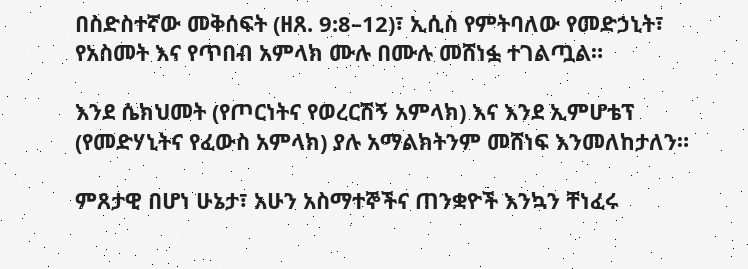በስድስተኛው መቅሰፍት (ዘጸ. 9:8–12)፣ ኢሲስ የምትባለው የመድኃኒት፣ የአስመት እና የጥበብ አምላክ ሙሉ በሙሉ መሸነፏ ተገልጧል።

እንደ ሴክህመት (የጦርነትና የወረርሽኝ አምላክ) እና እንደ ኢምሆቴፕ (የመድሃኒትና የፈውስ አምላክ) ያሉ አማልክትንም መሸነፍ እንመለከታለን።

ምጸታዊ በሆነ ሁኔታ፣ አሁን አስማተኞችና ጠንቋዮች እንኳን ቸነፈሩ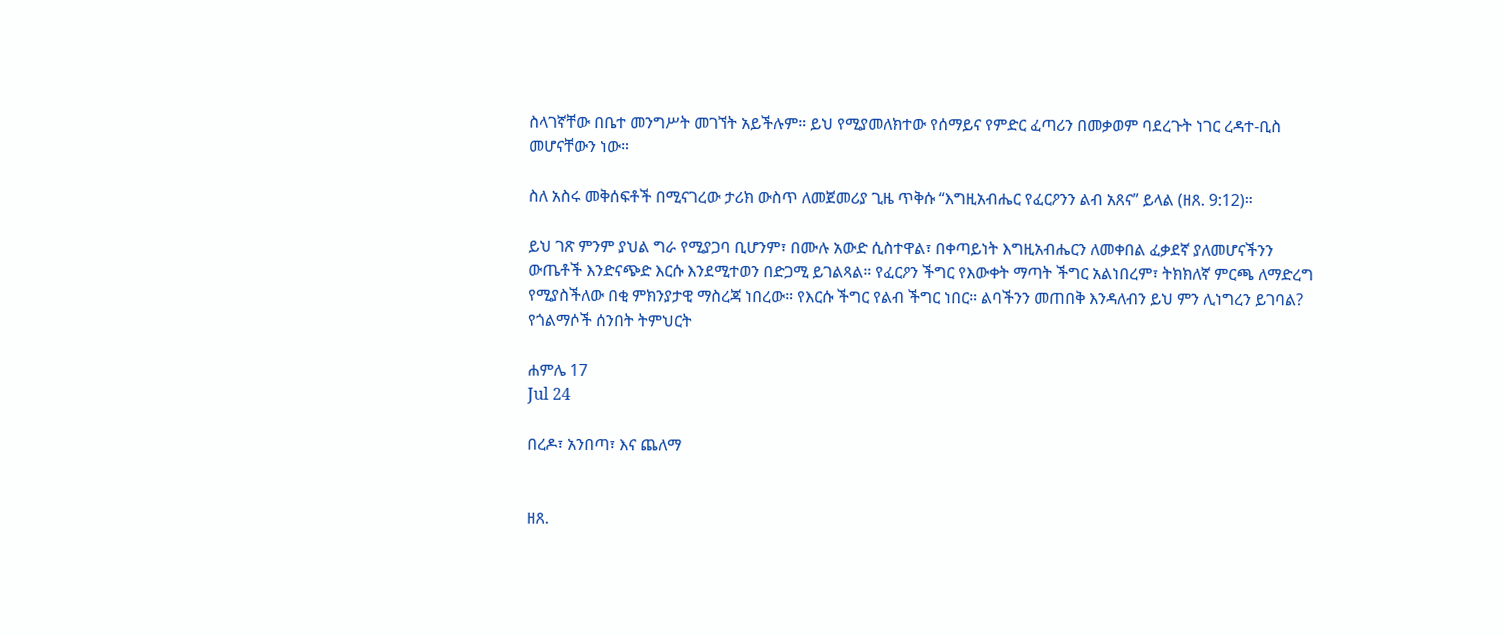ስላገኛቸው በቤተ መንግሥት መገኘት አይችሉም። ይህ የሚያመለክተው የሰማይና የምድር ፈጣሪን በመቃወም ባደረጉት ነገር ረዳተ-ቢስ መሆናቸውን ነው።

ስለ አስሩ መቅሰፍቶች በሚናገረው ታሪክ ውስጥ ለመጀመሪያ ጊዜ ጥቅሱ “እግዚአብሔር የፈርዖንን ልብ አጸና” ይላል (ዘጸ. 9:12)።

ይህ ገጽ ምንም ያህል ግራ የሚያጋባ ቢሆንም፣ በሙሉ አውድ ሲስተዋል፣ በቀጣይነት እግዚአብሔርን ለመቀበል ፈቃደኛ ያለመሆናችንን ውጤቶች እንድናጭድ እርሱ እንደሚተወን በድጋሚ ይገልጻል። የፈርዖን ችግር የእውቀት ማጣት ችግር አልነበረም፣ ትክክለኛ ምርጫ ለማድረግ የሚያስችለው በቂ ምክንያታዊ ማስረጃ ነበረው። የእርሱ ችግር የልብ ችግር ነበር። ልባችንን መጠበቅ እንዳለብን ይህ ምን ሊነግረን ይገባል? የጎልማሶች ሰንበት ትምህርት

ሐምሌ 17
Jul 24

በረዶ፣ አንበጣ፣ እና ጨለማ


ዘጸ.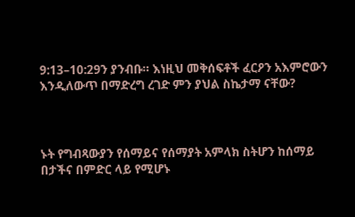9:13–10:29ን ያንብቡ። እነዚህ መቅሰፍቶች ፈርዖን አእምሮውን እንዲለውጥ በማድረግ ረገድ ምን ያህል ስኬታማ ናቸው?



ኑት የግብጻውያን የሰማይና የሰማያት አምላክ ስትሆን ከሰማይ በታችና በምድር ላይ የሚሆኑ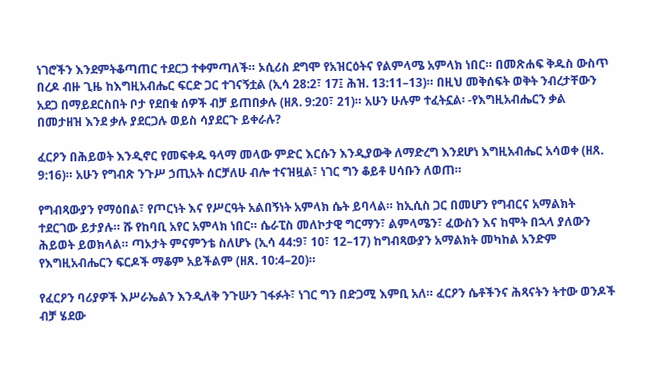ነገሮችን እንደምትቆጣጠር ተደርጋ ተቀምጣለች። ኦሲሪስ ደግሞ የአዝርዕትና የልምላሜ አምላክ ነበር። በመጽሐፍ ቅዱስ ውስጥ በረዶ ብዙ ጊዜ ከእግዚአብሔር ፍርድ ጋር ተገናኝቷል (ኢሳ 28:2፣ 17፤ ሕዝ. 13:11–13)። በዚህ መቅሰፍት ወቅት ንብረታቸውን አደጋ በማይደርስበት ቦታ የደበቁ ሰዎች ብቻ ይጠበቃሉ (ዘጸ. 9:20፣ 21)። አሁን ሁሉም ተፈትኗል፡ -የእግዚአብሔርን ቃል በመታዘዝ እንደ ቃሉ ያደርጋሉ ወይስ ሳያደርጉ ይቀራሉ?

ፈርዖን በሕይወት እንዲኖር የመፍቀዱ ዓላማ መላው ምድር እርሱን እንዲያውቅ ለማድረግ እንደሆነ እግዚአብሔር አሳወቀ (ዘጸ. 9:16)። አሁን የግብጽ ንጉሥ ኃጢአት ሰርቻለሁ ብሎ ተናዝዟል፣ ነገር ግን ቆይቶ ሀሳቡን ለወጠ።

የግብጻውያን የማዕበል፣ የጦርነት እና የሥርዓት አልበኝነት አምላክ ሴት ይባላል። ከኢሲስ ጋር በመሆን የግብርና አማልክት ተደርገው ይታያሉ። ሹ የከባቢ አየር አምላክ ነበር። ሴራፒስ መለኮታዊ ግርማን፣ ልምላሜን፣ ፈውስን እና ከሞት በኋላ ያለውን ሕይወት ይወክላል። ጣኦታት ምናምንቴ ስለሆኑ (ኢሳ 44:9፣ 10፣ 12–17) ከግብጻውያን አማልክት መካከል አንድም የእግዚአብሔርን ፍርዶች ማቆም አይችልም (ዘጸ. 10:4–20)።

የፈርዖን ባሪያዎች እሥራኤልን እንዲለቅ ንጉሡን ገፋፉት፣ ነገር ግን በድጋሚ እምቢ አለ። ፈርዖን ሴቶችንና ሕጻናትን ትተው ወንዶች ብቻ ሄደው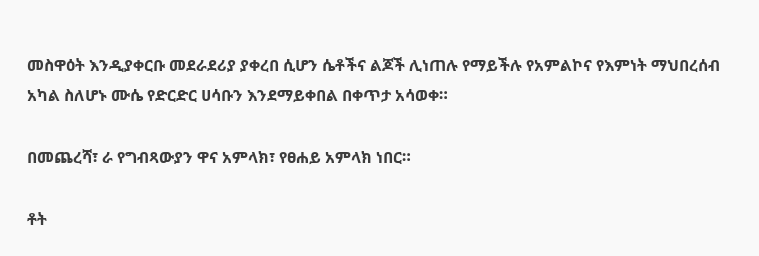መስዋዕት እንዲያቀርቡ መደራደሪያ ያቀረበ ሲሆን ሴቶችና ልጆች ሊነጠሉ የማይችሉ የአምልኮና የእምነት ማህበረሰብ አካል ስለሆኑ ሙሴ የድርድር ሀሳቡን እንደማይቀበል በቀጥታ አሳወቀ።

በመጨረሻ፣ ራ የግብጻውያን ዋና አምላክ፣ የፀሐይ አምላክ ነበር።

ቶት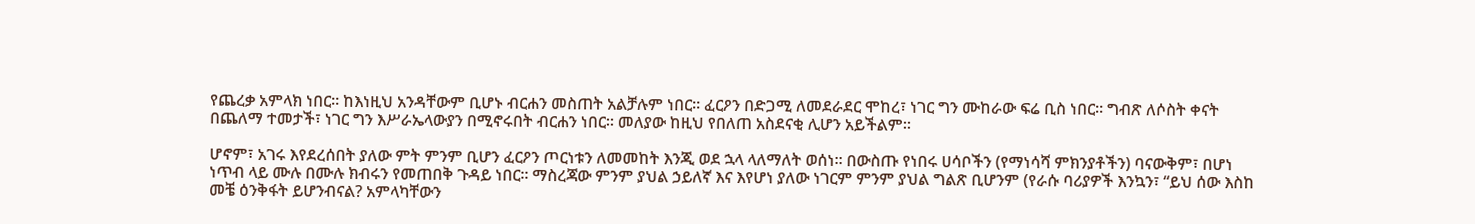የጨረቃ አምላክ ነበር። ከእነዚህ አንዳቸውም ቢሆኑ ብርሐን መስጠት አልቻሉም ነበር። ፈርዖን በድጋሚ ለመደራደር ሞከረ፣ ነገር ግን ሙከራው ፍሬ ቢስ ነበር። ግብጽ ለሶስት ቀናት በጨለማ ተመታች፣ ነገር ግን እሥራኤላውያን በሚኖሩበት ብርሐን ነበር። መለያው ከዚህ የበለጠ አስደናቂ ሊሆን አይችልም።

ሆኖም፣ አገሩ እየደረሰበት ያለው ምት ምንም ቢሆን ፈርዖን ጦርነቱን ለመመከት እንጂ ወደ ኋላ ላለማለት ወሰነ። በውስጡ የነበሩ ሀሳቦችን (የማነሳሻ ምክንያቶችን) ባናውቅም፣ በሆነ ነጥብ ላይ ሙሉ በሙሉ ክብሩን የመጠበቅ ጉዳይ ነበር። ማስረጃው ምንም ያህል ኃይለኛ እና እየሆነ ያለው ነገርም ምንም ያህል ግልጽ ቢሆንም (የራሱ ባሪያዎች እንኳን፣ “ይህ ሰው እስከ መቼ ዕንቅፋት ይሆንብናል? አምላካቸውን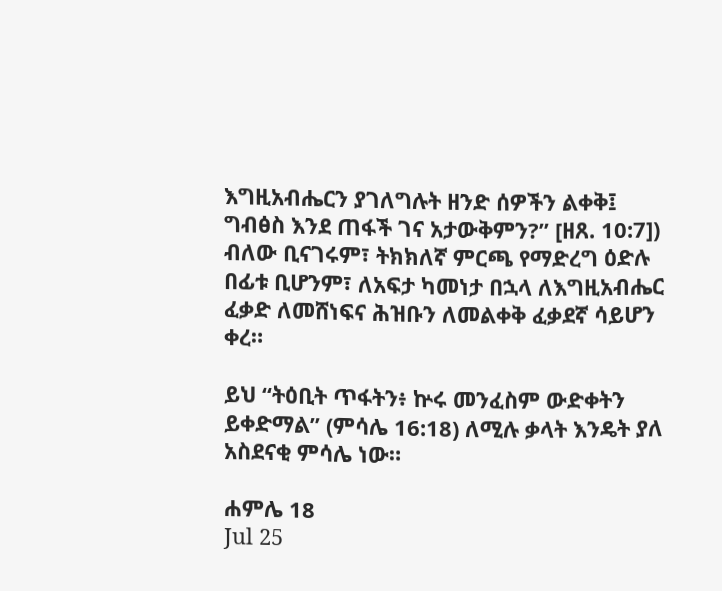እግዚአብሔርን ያገለግሉት ዘንድ ሰዎችን ልቀቅ፤ ግብፅስ እንደ ጠፋች ገና አታውቅምን?” [ዘጸ. 10:7]) ብለው ቢናገሩም፣ ትክክለኛ ምርጫ የማድረግ ዕድሉ በፊቱ ቢሆንም፣ ለአፍታ ካመነታ በኋላ ለእግዚአብሔር ፈቃድ ለመሸነፍና ሕዝቡን ለመልቀቅ ፈቃደኛ ሳይሆን ቀረ።

ይህ “ትዕቢት ጥፋትን፥ ኵሩ መንፈስም ውድቀትን ይቀድማል” (ምሳሌ 16:18) ለሚሉ ቃላት እንዴት ያለ አስደናቂ ምሳሌ ነው።

ሐምሌ 18
Jul 25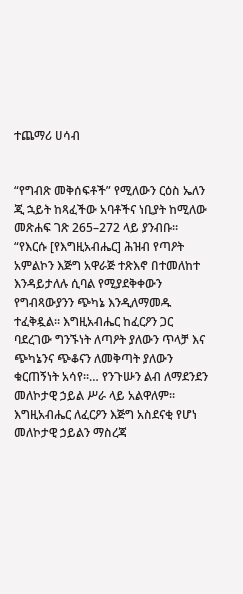ተጨማሪ ሀሳብ


“የግብጽ መቅሰፍቶች” የሚለውን ርዕስ ኤለን ጂ ኋይት ከጻፈችው አባቶችና ነቢያት ከሚለው መጽሐፍ ገጽ 265–272 ላይ ያንብቡ። “የእርሱ [የእግዚአብሔር] ሕዝብ የጣዖት አምልኮን እጅግ አዋራጅ ተጽእኖ በተመለከተ እንዳይታለሉ ሲባል የሚያደቅቀውን የግብጻውያንን ጭካኔ እንዲለማመዱ ተፈቅዷል። እግዚአብሔር ከፈርዖን ጋር ባደረገው ግንኙነት ለጣዖት ያለውን ጥላቻ እና ጭካኔንና ጭቆናን ለመቅጣት ያለውን ቁርጠኝነት አሳየ።… የንጉሡን ልብ ለማደንደን መለኮታዊ ኃይል ሥራ ላይ አልዋለም። እግዚአብሔር ለፈርዖን እጅግ አስደናቂ የሆነ መለኮታዊ ኃይልን ማስረጃ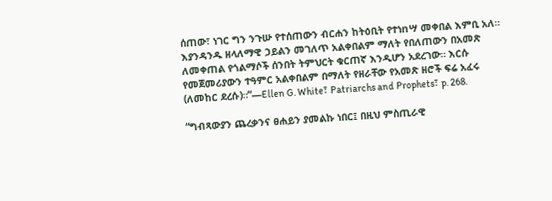ሰጠው፣ ነገር ግን ንጉሡ የተሰጠውን ብርሐን ከትዕቢት የተነnሣ መቀበል እምቢ አለ። እያንዳንዱ ዘላለማዊ ኃይልን መገለጥ አልቀበልም ማለት የበለጠውን በአመጽ ለመቀጠል የጎልማሶች ሰንበት ትምህርት ቁርጠኛ እንዲሆን አደረገው። እርሱ የመጀመሪያውን ተዓምር አልቀበልም በማለት የዘራቸው የአመጽ ዘሮች ፍሬ አፈሩ (ለመከር ደረሱ)።”—Ellen G. White፣ Patriarchs and Prophets፣ p. 268.

“ግብጻውያን ጨረቃንና ፀሐይን ያመልኩ ነበር፤ በዚህ ምስጢራዊ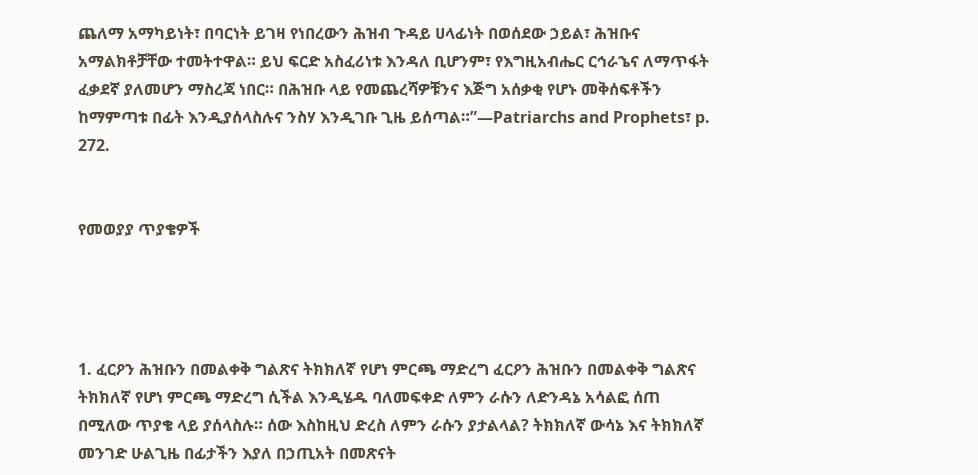ጨለማ አማካይነት፣ በባርነት ይገዛ የነበረውን ሕዝብ ጉዳይ ሀላፊነት በወሰደው ኃይል፣ ሕዝቡና አማልክቶቻቸው ተመትተዋል። ይህ ፍርድ አስፈሪነቱ እንዳለ ቢሆንም፣ የእግዚአብሔር ርኅራኄና ለማጥፋት ፈቃደኛ ያለመሆን ማስረጃ ነበር። በሕዝቡ ላይ የመጨረሻዎቹንና እጅግ አሰቃቂ የሆኑ መቅሰፍቶችን ከማምጣቱ በፊት እንዲያሰላስሉና ንስሃ እንዲገቡ ጊዜ ይሰጣል።”—Patriarchs and Prophets፣ p. 272.


የመወያያ ጥያቄዎች




1. ፈርዖን ሕዝቡን በመልቀቅ ግልጽና ትክክለኛ የሆነ ምርጫ ማድረግ ፈርዖን ሕዝቡን በመልቀቅ ግልጽና ትክክለኛ የሆነ ምርጫ ማድረግ ሲችል እንዲሄዱ ባለመፍቀድ ለምን ራሱን ለድንዳኔ አሳልፎ ሰጠ በሚለው ጥያቄ ላይ ያሰላስሉ። ሰው እስከዚህ ድረስ ለምን ራሱን ያታልላል? ትክክለኛ ውሳኔ እና ትክክለኛ መንገድ ሁልጊዜ በፊታችን እያለ በኃጢአት በመጽናት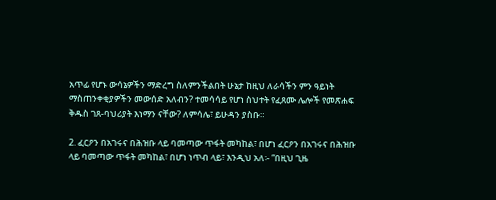አጥፊ የሆኑ ውሳኔዎችን ማድረግ ስለምንችልበት ሁኔታ ከዚህ ለራሳችን ምን ዓይነት ማስጠንቀቂያዎችን መውሰድ አለብን? ተመሳሳይ የሆነ ስህተት የፈጸሙ ሌሎች የመጽሐፍ ቅዱስ ገጸ-ባህሪያት እነማን ናቸው? ለምሳሌ፣ ይሁዳን ያስቡ።

2. ፈርዖን በአገሩና በሕዝቡ ላይ ባመጣው ጥፋት መካከል፣ በሆነ ፈርዖን በአገሩና በሕዝቡ ላይ ባመጣው ጥፋት መካከል፣ በሆነ ነጥብ ላይ፣ እንዲህ አለ፡- “በዚህ ጊዜ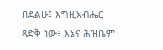በደልሁ፤ እግዚአብሔር ጻድቅ ነው፥ እኔና ሕዝቤም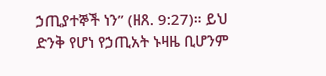ኃጢያተኞች ነን” (ዘጸ. 9:27)። ይህ ድንቅ የሆነ የኃጢአት ኑዛዜ ቢሆንም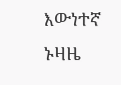እውነተኛ ኑዛዜ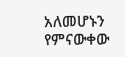አለመሆኑን የምናውቀው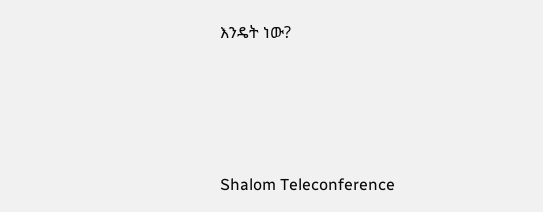እንዴት ነው?




Shalom Teleconference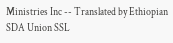Ministries Inc -- Translated by Ethiopian SDA Union SSL